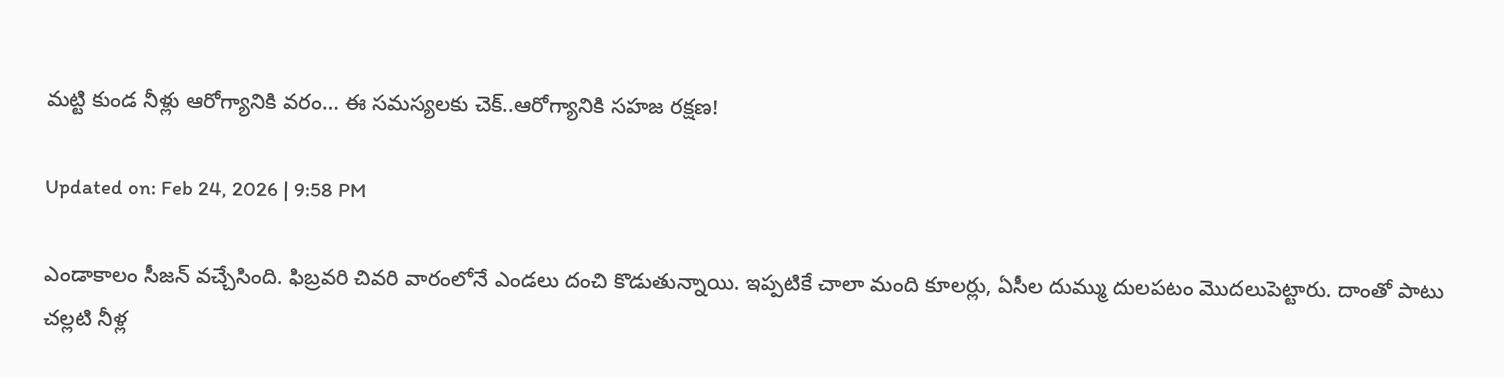మట్టి కుండ నీళ్లు ఆరోగ్యానికి వరం… ఈ సమస్యలకు చెక్..ఆరోగ్యానికి సహజ రక్షణ!

Updated on: Feb 24, 2026 | 9:58 PM

ఎండాకాలం సీజన్‌ వచ్చేసింది. ఫిబ్రవరి చివరి వారంలోనే ఎండలు దంచి కొడుతున్నాయి. ఇప్పటికే చాలా మంది కూలర్లు, ఏసీల దుమ్ము దులపటం మొదలుపెట్టారు. దాంతో పాటు చల్లటి నీళ్ల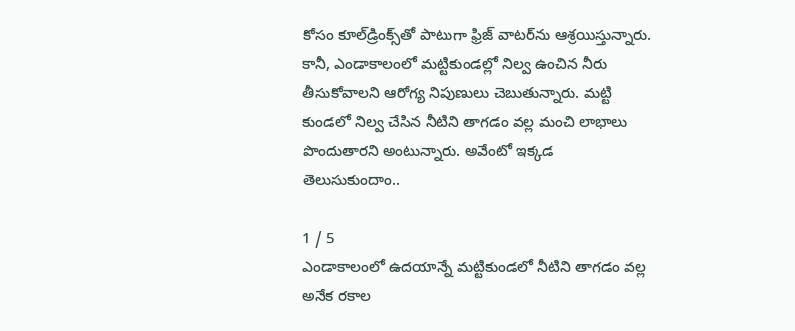కోసం కూల్‌డ్రింక్స్‌తో పాటుగా ఫ్రిజ్‌ వాటర్‌ను ఆశ్రయిస్తున్నారు. కానీ, ఎండాకాలంలో మట్టికుండల్లో నిల్వ ఉంచిన నీరు తీసుకోవాలని ఆరోగ్య నిపుణులు చెబుతున్నారు. మట్టి కుండలో నిల్వ చేసిన నీటిని తాగడం వల్ల మంచి లాభాలు పొందుతారని అంటున్నారు. అవేంటో ఇక్కడ తెలుసుకుందాం..

1 / 5
ఎండాకాలంలో ఉదయాన్నే మట్టికుండలో నీటిని తాగడం వల్ల అనేక రకాల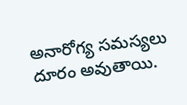అనారోగ్య సమస్యలు దూరం అవుతాయి.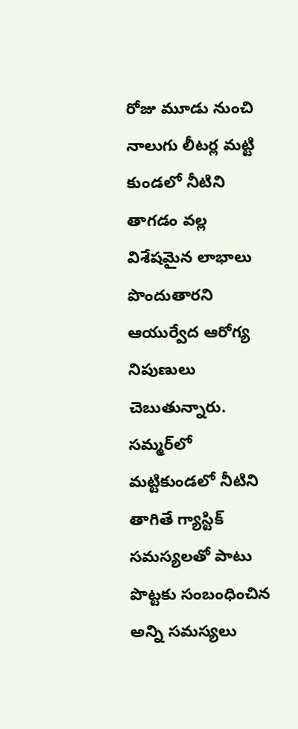రోజు మూడు నుంచి నాలుగు లీటర్ల మట్టి కుండలో నీటిని తాగడం వల్ల విశేషమైన లాభాలు పొందుతారని ఆయుర్వేద ఆరోగ్య నిపుణులు చెబుతున్నారు. సమ్మర్‌లో మట్టికుండలో నీటిని తాగితే గ్యాస్టిక్ సమస్యలతో పాటు పొట్టకు సంబంధించిన అన్ని సమస్యలు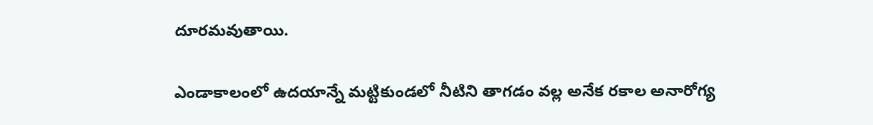దూరమవుతాయి.

ఎండాకాలంలో ఉదయాన్నే మట్టికుండలో నీటిని తాగడం వల్ల అనేక రకాల అనారోగ్య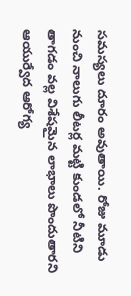సమస్యలు దూరం అవుతాయి. రోజు మూడు నుంచి నాలుగు లీటర్ల మట్టి కుండలో నీటిని తాగడం వల్ల విశేషమైన లాభాలు పొందుతారని ఆయుర్వేద ఆరోగ్య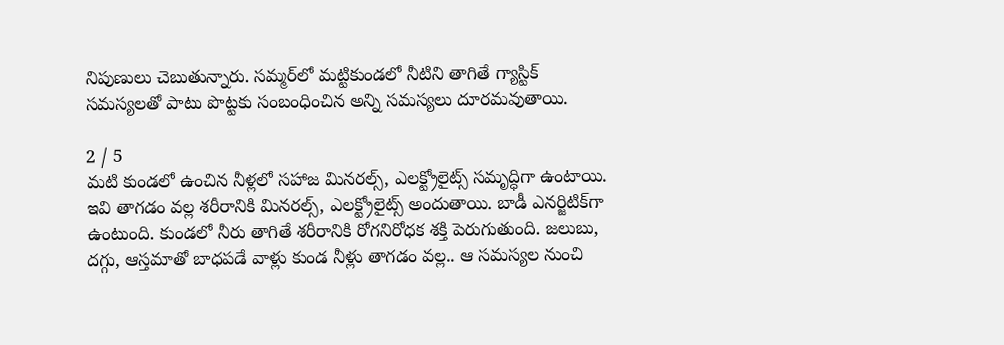నిపుణులు చెబుతున్నారు. సమ్మర్‌లో మట్టికుండలో నీటిని తాగితే గ్యాస్టిక్ సమస్యలతో పాటు పొట్టకు సంబంధించిన అన్ని సమస్యలు దూరమవుతాయి.

2 / 5
మటి కుండలో ఉంచిన నీళ్లలో సహాజ మినరల్స్, ఎలక్ట్రోలైట్స్ సమృద్ధిగా ఉంటాయి. ఇవి తాగడం వల్ల శరీరానికి మినరల్స్‌, ఎలక్ట్రోలైట్స్‌ అందుతాయి. బాడీ ఎనర్జిటిక్‌గా ఉంటుంది. కుండలో నీరు తాగితే శరీరానికి రోగనిరోధక శక్తి పెరుగుతుంది. జలుబు, దగ్గు, ఆస్తమాతో బాధపడే వాళ్లు కుండ నీళ్లు తాగడం వల్ల.. ఆ సమస్యల నుంచి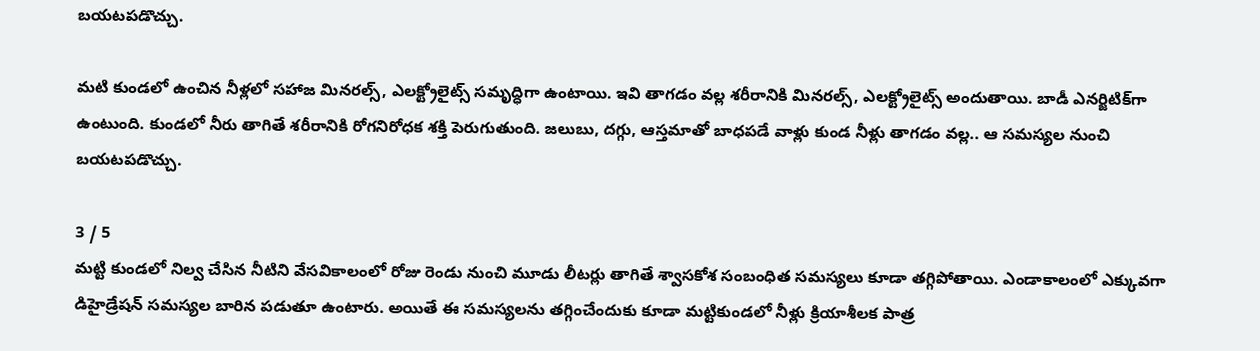బయటపడొచ్చు.

మటి కుండలో ఉంచిన నీళ్లలో సహాజ మినరల్స్, ఎలక్ట్రోలైట్స్ సమృద్ధిగా ఉంటాయి. ఇవి తాగడం వల్ల శరీరానికి మినరల్స్‌, ఎలక్ట్రోలైట్స్‌ అందుతాయి. బాడీ ఎనర్జిటిక్‌గా ఉంటుంది. కుండలో నీరు తాగితే శరీరానికి రోగనిరోధక శక్తి పెరుగుతుంది. జలుబు, దగ్గు, ఆస్తమాతో బాధపడే వాళ్లు కుండ నీళ్లు తాగడం వల్ల.. ఆ సమస్యల నుంచి బయటపడొచ్చు.

3 / 5
మట్టి కుండలో నిల్వ చేసిన నీటిని వేసవికాలంలో రోజు రెండు నుంచి మూడు లీటర్లు తాగితే శ్వాసకోశ సంబంధిత సమస్యలు కూడా తగ్గిపోతాయి. ఎండాకాలంలో ఎక్కువగా డిహైడ్రేషన్ సమస్యల బారిన పడుతూ ఉంటారు. అయితే ఈ సమస్యలను తగ్గించేందుకు కూడా మట్టికుండలో నీళ్లు క్రియాశీలక పాత్ర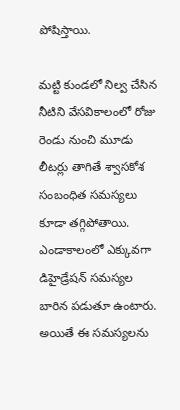పోషిస్తాయి.

మట్టి కుండలో నిల్వ చేసిన నీటిని వేసవికాలంలో రోజు రెండు నుంచి మూడు లీటర్లు తాగితే శ్వాసకోశ సంబంధిత సమస్యలు కూడా తగ్గిపోతాయి. ఎండాకాలంలో ఎక్కువగా డిహైడ్రేషన్ సమస్యల బారిన పడుతూ ఉంటారు. అయితే ఈ సమస్యలను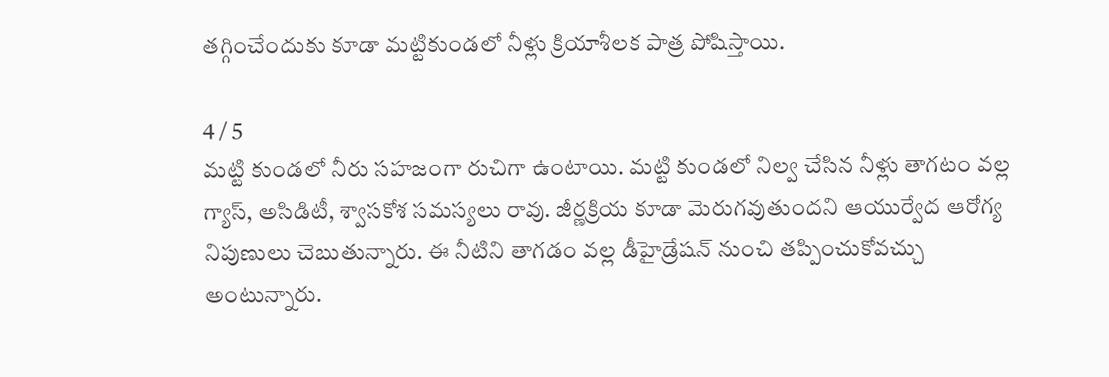తగ్గించేందుకు కూడా మట్టికుండలో నీళ్లు క్రియాశీలక పాత్ర పోషిస్తాయి.

4 / 5
మట్టి కుండలో నీరు సహజంగా రుచిగా ఉంటాయి. మట్టి కుండలో నిల్వ చేసిన నీళ్లు తాగటం వల్ల గ్యాస్, అసిడిటీ, శ్వాసకోశ సమస్యలు రావు. జీర్ణక్రియ కూడా మెరుగవుతుందని ఆయుర్వేద ఆరోగ్య నిపుణులు చెబుతున్నారు. ఈ నీటిని తాగడం వల్ల డీహైడ్రేషన్ నుంచి తప్పించుకోవచ్చు అంటున్నారు.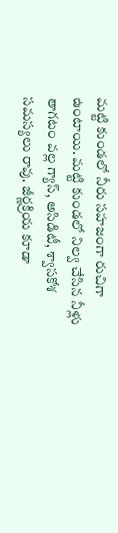మట్టి కుండలో నీరు సహజంగా రుచిగా ఉంటాయి. మట్టి కుండలో నిల్వ చేసిన నీళ్లు తాగటం వల్ల గ్యాస్, అసిడిటీ, శ్వాసకోశ సమస్యలు రావు. జీర్ణక్రియ కూడా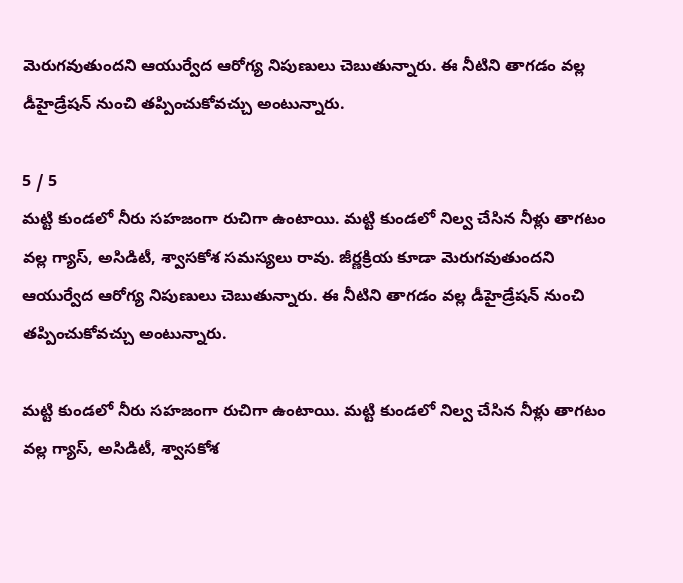మెరుగవుతుందని ఆయుర్వేద ఆరోగ్య నిపుణులు చెబుతున్నారు. ఈ నీటిని తాగడం వల్ల డీహైడ్రేషన్ నుంచి తప్పించుకోవచ్చు అంటున్నారు.

5 / 5
మట్టి కుండలో నీరు సహజంగా రుచిగా ఉంటాయి. మట్టి కుండలో నిల్వ చేసిన నీళ్లు తాగటం వల్ల గ్యాస్, అసిడిటీ, శ్వాసకోశ సమస్యలు రావు. జీర్ణక్రియ కూడా మెరుగవుతుందని ఆయుర్వేద ఆరోగ్య నిపుణులు చెబుతున్నారు. ఈ నీటిని తాగడం వల్ల డీహైడ్రేషన్ నుంచి తప్పించుకోవచ్చు అంటున్నారు.

మట్టి కుండలో నీరు సహజంగా రుచిగా ఉంటాయి. మట్టి కుండలో నిల్వ చేసిన నీళ్లు తాగటం వల్ల గ్యాస్, అసిడిటీ, శ్వాసకోశ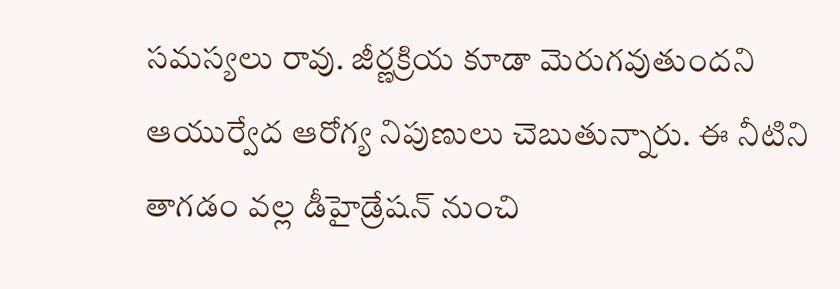సమస్యలు రావు. జీర్ణక్రియ కూడా మెరుగవుతుందని ఆయుర్వేద ఆరోగ్య నిపుణులు చెబుతున్నారు. ఈ నీటిని తాగడం వల్ల డీహైడ్రేషన్ నుంచి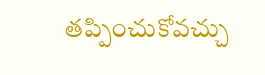తప్పించుకోవచ్చు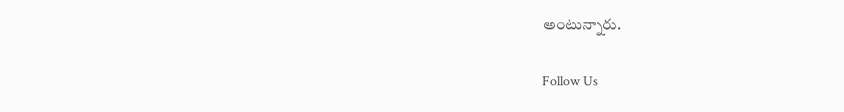అంటున్నారు.

Follow Us